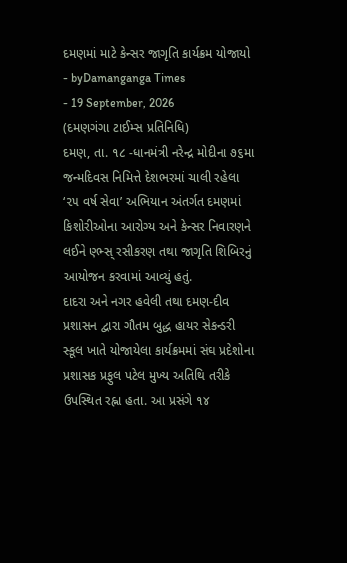દમણમાં માટે કેન્સર જાગૃતિ કાર્યક્રમ યોજાયો
- byDamanganga Times
- 19 September, 2026
(દમણગંગા ટાઈમ્સ પ્રતિનિધિ)
દમણ, તા. ૧૮ -ધાનમંત્રી નરેન્દ્ર મોદીના ૭૬મા જન્મદિવસ નિમિત્તે દેશભરમાં ચાલી રહેલા ‘૨૫ વર્ષ સેવા’ અભિયાન અંતર્ગત દમણમાં કિશોરીઓના આરોગ્ય અને કેન્સર નિવારણને લઈને ણ્ભ્સ્ રસીકરણ તથા જાગૃતિ શિબિરનું આયોજન કરવામાં આવ્યું હતું.
દાદરા અને નગર હવેલી તથા દમણ-દીવ પ્રશાસન દ્વારા ગૌતમ બુદ્ધ હાયર સેકન્ડરી સ્કૂલ ખાતે યોજાયેલા કાર્યક્રમમાં સંઘ પ્રદેશોના પ્રશાસક પ્રફુલ પટેલ મુખ્ય અતિથિ તરીકે ઉપસ્થિત રહ્ના હતા. આ પ્રસંગે ૧૪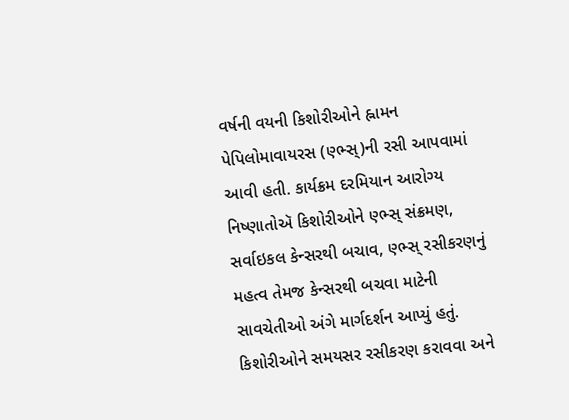વર્ષની વયની કિશોરીઓને હ્નામન પેપિલોમાવાયરસ (ણ્ભ્સ્)ની રસી આપવામાં આવી હતી. કાર્યક્રમ દરમિયાન આરોગ્ય નિષ્ણાતોઍ કિશોરીઓને ણ્ભ્સ્ સંક્રમણ, સર્વાઇકલ કેન્સરથી બચાવ, ણ્ભ્સ્ રસીકરણનું મહત્વ તેમજ કેન્સરથી બચવા માટેની સાવચેતીઓ અંગે માર્ગદર્શન આપ્યું હતું. કિશોરીઓને સમયસર રસીકરણ કરાવવા અને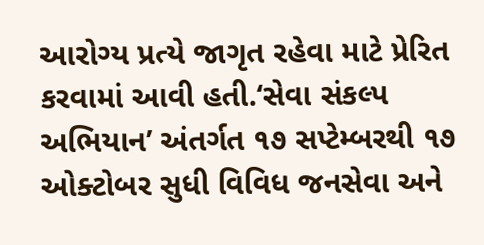આરોગ્ય પ્રત્યે જાગૃત રહેવા માટે પ્રેરિત કરવામાં આવી હતી.‘સેવા સંકલ્પ અભિયાન’ અંતર્ગત ૧૭ સપ્ટેમ્બરથી ૧૭ ઓક્ટોબર સુધી વિવિધ જનસેવા અને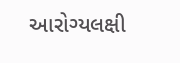આરોગ્યલક્ષી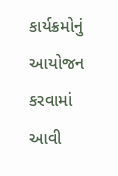કાર્યક્રમોનું આયોજન કરવામાં આવી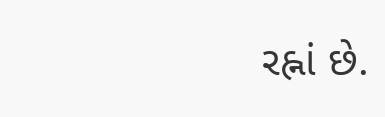રહ્નાં છે.